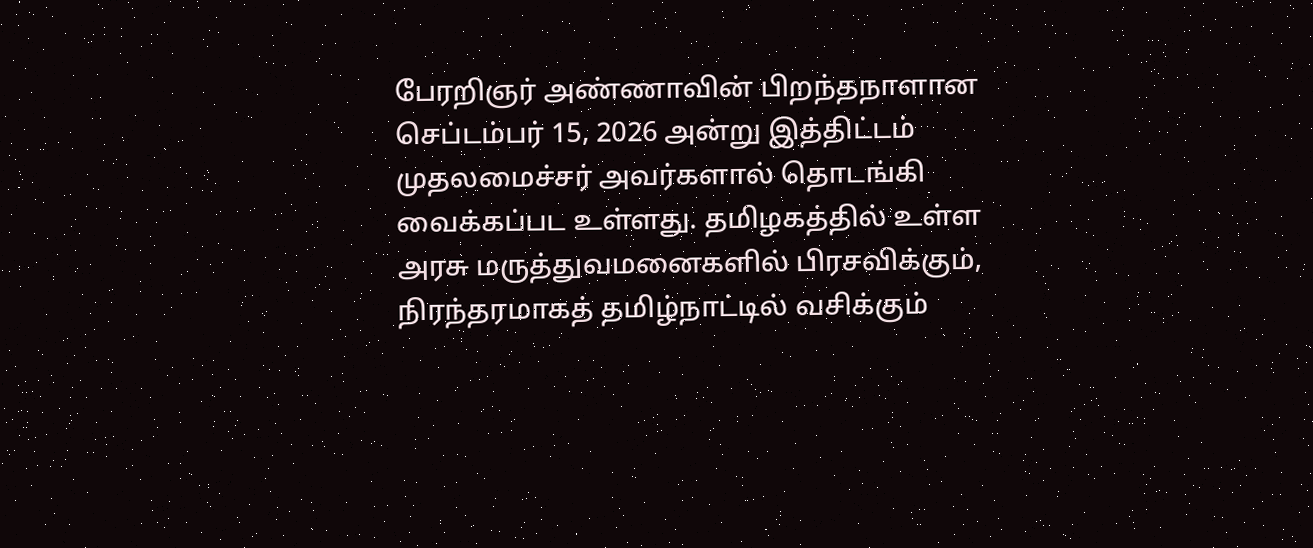பேரறிஞர் அண்ணாவின் பிறந்தநாளான செப்டம்பர் 15, 2026 அன்று இத்திட்டம் முதலமைச்சர் அவர்களால் தொடங்கி வைக்கப்பட உள்ளது. தமிழகத்தில் உள்ள அரசு மருத்துவமனைகளில் பிரசவிக்கும், நிரந்தரமாகத் தமிழ்நாட்டில் வசிக்கும்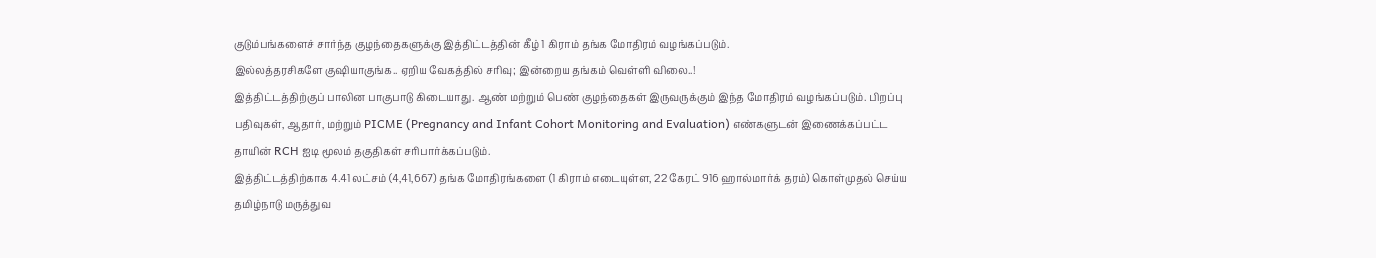குடும்பங்களைச் சார்ந்த குழந்தைகளுக்கு இத்திட்டத்தின் கீழ் 1 கிராம் தங்க மோதிரம் வழங்கப்படும்.
இல்லத்தரசிகளே குஷியாகுங்க.. ஏறிய வேகத்தில் சரிவு; இன்றைய தங்கம் வெள்ளி விலை..!
இத்திட்டத்திற்குப் பாலின பாகுபாடு கிடையாது. ஆண் மற்றும் பெண் குழந்தைகள் இருவருக்கும் இந்த மோதிரம் வழங்கப்படும். பிறப்பு பதிவுகள், ஆதார், மற்றும் PICME (Pregnancy and Infant Cohort Monitoring and Evaluation) எண்களுடன் இணைக்கப்பட்ட தாயின் RCH ஐடி மூலம் தகுதிகள் சரிபார்க்கப்படும்.
இத்திட்டத்திற்காக 4.41 லட்சம் (4,41,667) தங்க மோதிரங்களை (1 கிராம் எடையுள்ள, 22 கேரட் 916 ஹால்மார்க் தரம்) கொள்முதல் செய்ய தமிழ்நாடு மருத்துவ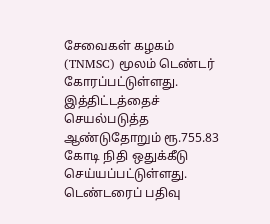சேவைகள் கழகம் (TNMSC) மூலம் டெண்டர் கோரப்பட்டுள்ளது. இத்திட்டத்தைச் செயல்படுத்த ஆண்டுதோறும் ரூ.755.83 கோடி நிதி ஒதுக்கீடு செய்யப்பட்டுள்ளது. டெண்டரைப் பதிவு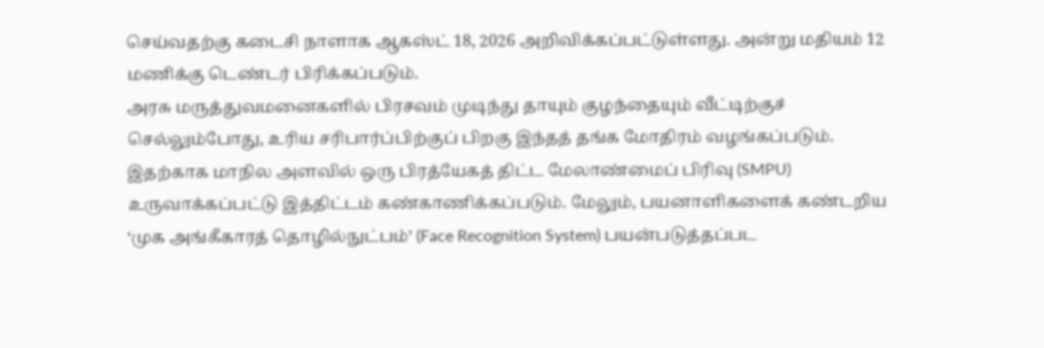செய்வதற்கு கடைசி நாளாக ஆகஸ்ட் 18, 2026 அறிவிக்கப்பட்டுள்ளது. அன்று மதியம் 12 மணிக்கு டெண்டர் பிரிக்கப்படும்.
அரசு மருத்துவமனைகளில் பிரசவம் முடிந்து தாயும் குழந்தையும் வீட்டிற்குச் செல்லும்போது, உரிய சரிபார்ப்பிற்குப் பிறகு இந்தத் தங்க மோதிரம் வழங்கப்படும். இதற்காக மாநில அளவில் ஒரு பிரத்யேகத் திட்ட மேலாண்மைப் பிரிவு (SMPU) உருவாக்கப்பட்டு இத்திட்டம் கண்காணிக்கப்படும். மேலும், பயனாளிகளைக் கண்டறிய ‘முக அங்கீகாரத் தொழில்நுட்பம்’ (Face Recognition System) பயன்படுத்தப்பட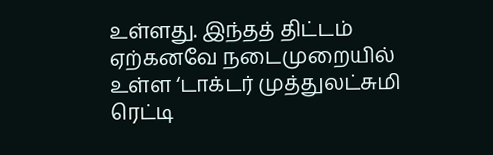உள்ளது. இந்தத் திட்டம் ஏற்கனவே நடைமுறையில் உள்ள ‘டாக்டர் முத்துலட்சுமி ரெட்டி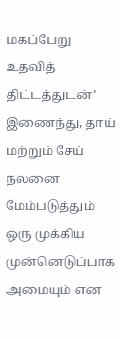மகப்பேறு உதவித் திட்டத்துடன்’ இணைந்து, தாய் மற்றும் சேய் நலனை மேம்படுத்தும் ஒரு முக்கிய முன்னெடுப்பாக அமையும் என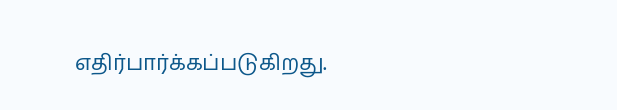எதிர்பார்க்கப்படுகிறது.